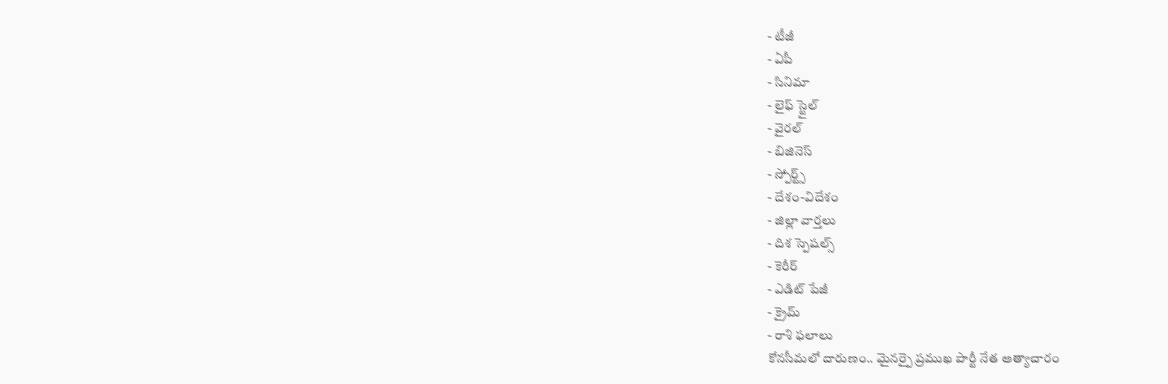- టీజీ
- ఏపీ
- సినిమా
- లైఫ్ స్టైల్
- వైరల్
- బిజినెస్
- స్పోర్ట్స్
- దేశం-విదేశం
- జిల్లా వార్తలు
- దిశ స్పెషల్స్
- కెరీర్
- ఎడిట్ పేజీ
- క్రైమ్
- రాశి ఫలాలు
కోనసీమలో దారుణం.. మైనర్పై ప్రముఖ పార్టీ నేత అత్యాచారం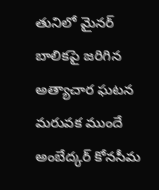తునిలో మైనర్ బాలికపై జరిగిన అత్యాచార ఘటన మరువక ముందే అంబేద్కర్ కోనసీమ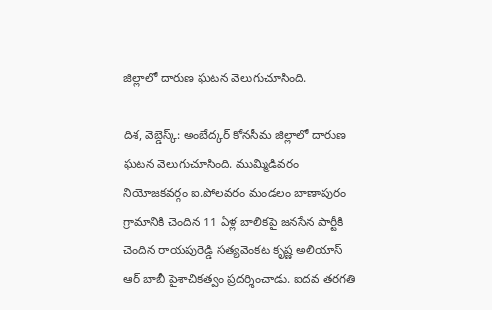జిల్లాలో దారుణ ఘటన వెలుగుచూసింది.

దిశ, వెబ్డెస్క్: అంబేద్కర్ కోనసీమ జిల్లాలో దారుణ ఘటన వెలుగుచూసింది. ముమ్మిడివరం నియోజకవర్గం ఐ.పోలవరం మండలం బాణాపురం గ్రామానికి చెందిన 11 ఏళ్ల బాలికపై జనసేన పార్టీకి చెందిన రాయపురెడ్డి సత్యవెంకట కృష్ణ అలియాస్ ఆర్ బాబీ పైశాచికత్వం ప్రదర్శించాడు. ఐదవ తరగతి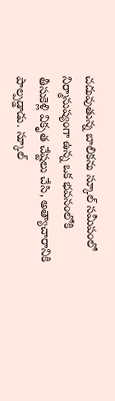చదువుతున్న బాలికను స్కూల్ సమీపంలో నిర్మానుష్యంగా ఉన్న ఒక భవనంలోకి తీసుకెళ్లి వికృత చేష్టలు చేసి, అత్యాచారానికి పాల్పడ్డాడు. స్కూల్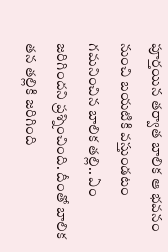పూర్తయిన తర్వాత బాలిక ఆ భవనం నుంచి బయటికి వస్తుండటం గమనించిన బాలిక తల్లి.. ఏం జరిగిందని ప్రశ్నించింది. దీంతో బాలిక తన తల్లికి జరిగింది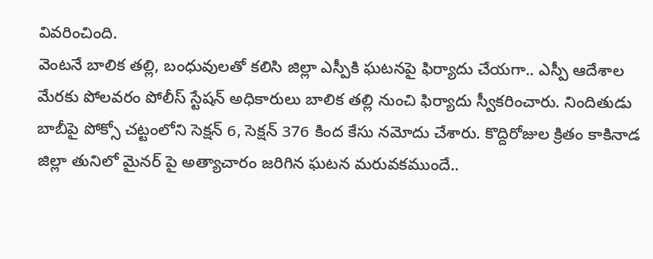వివరించింది.
వెంటనే బాలిక తల్లి, బంధువులతో కలిసి జిల్లా ఎస్పీకి ఘటనపై ఫిర్యాదు చేయగా.. ఎస్పీ ఆదేశాల మేరకు పోలవరం పోలీస్ స్టేషన్ అధికారులు బాలిక తల్లి నుంచి ఫిర్యాదు స్వీకరించారు. నిందితుడు బాబీపై పోక్సో చట్టంలోని సెక్షన్ 6, సెక్షన్ 376 కింద కేసు నమోదు చేశారు. కొద్దిరోజుల క్రితం కాకినాడ జిల్లా తునిలో మైనర్ పై అత్యాచారం జరిగిన ఘటన మరువకముందే..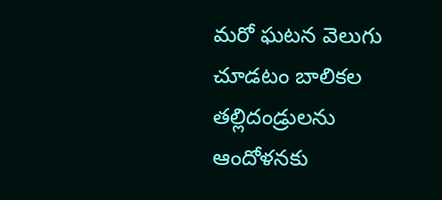మరో ఘటన వెలుగు చూడటం బాలికల తల్లిదండ్రులను ఆందోళనకు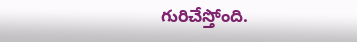గురిచేస్తోంది.